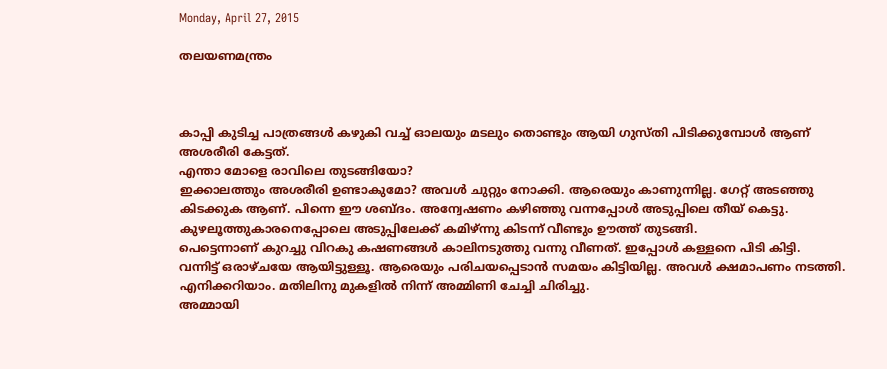Monday, April 27, 2015

തലയണമന്ത്രം



കാപ്പി കുടിച്ച പാത്രങ്ങള്‍ കഴുകി വച്ച് ഓലയും മടലും തൊണ്ടും ആയി ഗുസ്തി പിടിക്കുമ്പോള്‍ ആണ് അശരീരി കേട്ടത്.
എന്താ മോളെ രാവിലെ തുടങ്ങിയോ?
ഇക്കാലത്തും അശരീരി ഉണ്ടാകുമോ? അവള്‍ ചുറ്റും നോക്കി. ആരെയും കാണുന്നില്ല. ഗേറ്റ് അടഞ്ഞു കിടക്കുക ആണ്. പിന്നെ ഈ ശബ്ദം. അന്വേഷണം കഴിഞ്ഞു വന്നപ്പോള്‍ അടുപ്പിലെ തീയ് കെട്ടു.
കുഴലൂത്തുകാരനെപ്പോലെ അടുപ്പിലേക്ക് കമിഴ്ന്നു കിടന്ന് വീണ്ടും ഊത്ത് തുടങ്ങി.
പെട്ടെന്നാണ് കുറച്ചു വിറകു കഷണങ്ങള്‍ കാലിനടുത്തു വന്നു വീണത്. ഇപ്പോള്‍ കള്ളനെ പിടി കിട്ടി.
വന്നിട്ട് ഒരാഴ്ചയേ ആയിട്ടുള്ളൂ. ആരെയും പരിചയപ്പെടാന്‍ സമയം കിട്ടിയില്ല. അവള്‍ ക്ഷമാപണം നടത്തി.
എനിക്കറിയാം. മതിലിനു മുകളില്‍ നിന്ന് അമ്മിണി ചേച്ചി ചിരിച്ചു.
അമ്മായി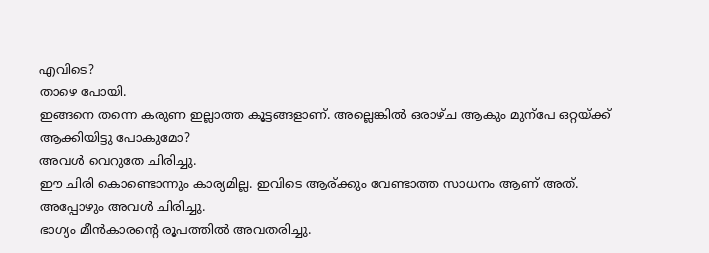എവിടെ?
താഴെ പോയി.
ഇങ്ങനെ തന്നെ കരുണ ഇല്ലാത്ത കൂട്ടങ്ങളാണ്. അല്ലെങ്കില്‍ ഒരാഴ്ച ആകും മുന്പേ ഒറ്റയ്ക്ക് ആക്കിയിട്ടു പോകുമോ?
അവള്‍ വെറുതേ ചിരിച്ചു.
ഈ ചിരി കൊണ്ടൊന്നും കാര്യമില്ല. ഇവിടെ ആര്ക്കും വേണ്ടാത്ത സാധനം ആണ് അത്.
അപ്പോഴും അവള്‍ ചിരിച്ചു.
ഭാഗ്യം മീന്‍കാരന്റെ രൂപത്തില്‍ അവതരിച്ചു.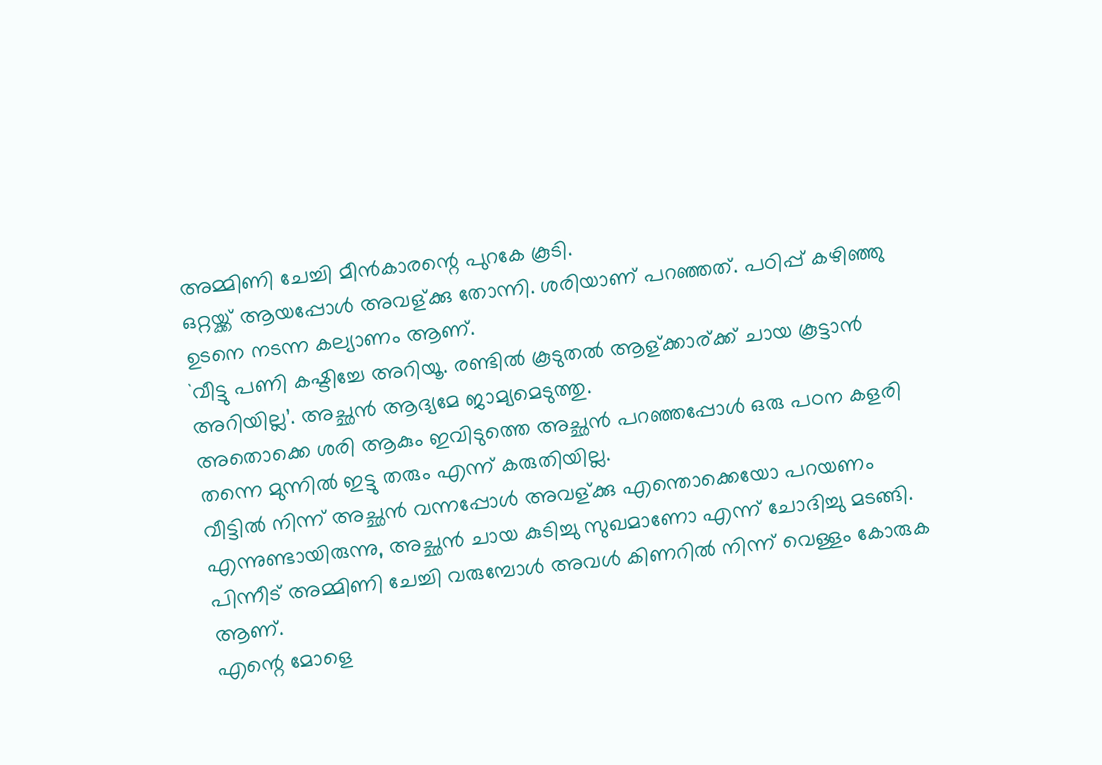അമ്മിണി ചേച്ചി മീന്‍കാരന്റെ പുറകേ കൂടി.
ഒറ്റയ്ക്ക് ആയപ്പോള്‍ അവള്ക്കു തോന്നി. ശരിയാണ് പറഞ്ഞത്. പഠിപ്പ് കഴിഞ്ഞു ഉടനെ നടന്ന കല്യാണം ആണ്.
`വീട്ടു പണി കഷ്ടിച്ചേ അറിയൂ. രണ്ടില്‍ കൂടുതല്‍ ആള്ക്കാര്ക്ക് ചായ കൂട്ടാന്‍ അറിയില്ല’. അച്ഛന്‍ ആദ്യമേ ജാമ്യമെടുത്തു.
അതൊക്കെ ശരി ആകും ഇവിടുത്തെ അച്ഛന്‍ പറഞ്ഞപ്പോള്‍ ഒരു പഠന കളരി തന്നെ മുന്നില്‍ ഇട്ടു തരും എന്ന് കരുതിയില്ല.
വീട്ടില്‍ നിന്ന് അച്ഛന്‍ വന്നപ്പോള്‍ അവള്ക്കു എന്തൊക്കെയോ പറയണം എന്നുണ്ടായിരുന്നു, അച്ഛന്‍ ചായ കുടിച്ചു സുഖമാണോ എന്ന് ചോദിച്ചു മടങ്ങി.
പിന്നീട് അമ്മിണി ചേച്ചി വരുമ്പോള്‍ അവള്‍ കിണറില്‍ നിന്ന് വെള്ളം കോരുക ആണ്.
എന്റെ മോളെ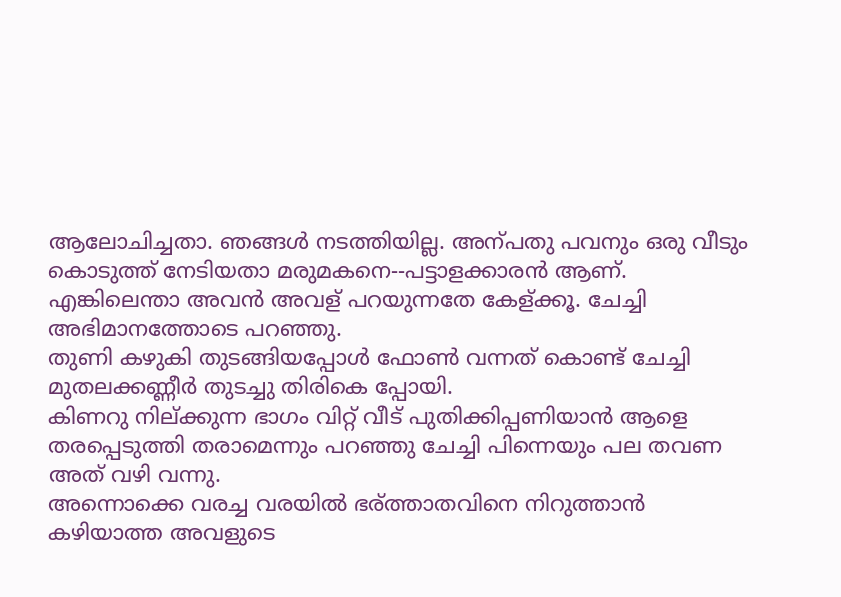ആലോചിച്ചതാ. ഞങ്ങള്‍ നടത്തിയില്ല. അന്പതു പവനും ഒരു വീടും കൊടുത്ത് നേടിയതാ മരുമകനെ--പട്ടാളക്കാരന്‍ ആണ്. എങ്കിലെന്താ അവന്‍ അവള് പറയുന്നതേ കേള്ക്കൂ. ചേച്ചി അഭിമാനത്തോടെ പറഞ്ഞു.
തുണി കഴുകി തുടങ്ങിയപ്പോള്‍ ഫോണ്‍ വന്നത് കൊണ്ട് ചേച്ചി മുതലക്കണ്ണീര്‍ തുടച്ചു തിരികെ പ്പോയി.
കിണറു നില്ക്കുന്ന ഭാഗം വിറ്റ് വീട് പുതിക്കിപ്പണിയാന്‍ ആളെ തരപ്പെടുത്തി തരാമെന്നും പറഞ്ഞു ചേച്ചി പിന്നെയും പല തവണ അത് വഴി വന്നു.
അന്നൊക്കെ വരച്ച വരയില്‍ ഭര്ത്താതവിനെ നിറുത്താന്‍ കഴിയാത്ത അവളുടെ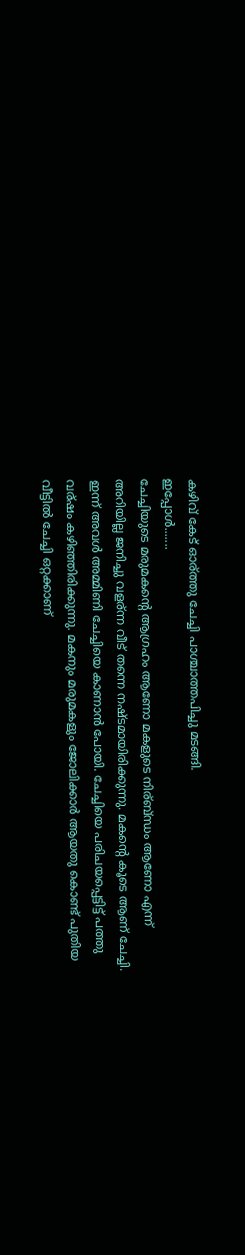കഴിവ് കേട് ഓര്ത്തു ചേച്ചി പാശ്ചാത്തപിച്ചു മടങ്ങി.
ഇപ്പോള്‍.......
ചേച്ചിയുടെ മരുമകന്റെ ആഗ്രഹം ആണോ മകളുടെ നിര്ബ്ന്ധം ആണോ എന്ന് അറിയില്ല ജനിച്ചു വളര്ന്ന വീട് തന്നെ നഷ്ടമായിരിക്കുന്നു. മകന്റെ കൂടെ ആണ് ചേച്ചി.
ഇന്ന് അവള്‍ അമ്മിണി ചേച്ചിയെ കാണാന്‍ പോയി. ചേച്ചിയെ പരിചയപ്പെട്ടിട്ട് പത്തു വര്ഷം കഴിഞ്ഞിരിക്കുന്നു. മകനും മരുമകളും ജോലിക്കാര്‍ ആയതു കൊണ്ട് പുതിയ വീട്ടില്‍ ചേച്ചി ഒറ്റക്കാണ്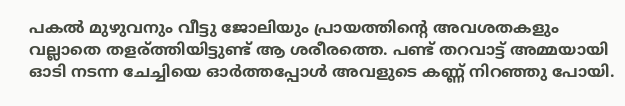പകല്‍ മുഴുവനും വീട്ടു ജോലിയും പ്രായത്തിന്റെ അവശതകളും വല്ലാതെ തളര്ത്തിയിട്ടുണ്ട് ആ ശരീരത്തെ. പണ്ട് തറവാട്ട്‌ അമ്മയായി ഓടി നടന്ന ചേച്ചിയെ ഓര്‍ത്തപ്പോള്‍ അവളുടെ കണ്ണ് നിറഞ്ഞു പോയി.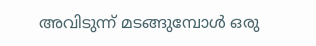അവിടുന്ന് മടങ്ങുമ്പോള്‍ ഒരു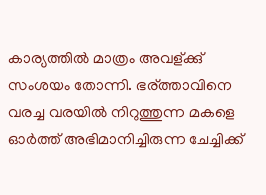കാര്യത്തില്‍ മാത്രം അവള്ക്കു് സംശയം തോന്നി. ഭര്ത്താവിനെ വരച്ച വരയില്‍ നിറുത്തുന്ന മകളെ ഓര്‍ത്ത് അഭിമാനിച്ചിരുന്ന ചേച്ചിക്ക്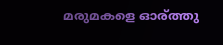മരുമകളെ ഓര്ത്തു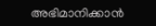അഭിമാനിക്കാന്‍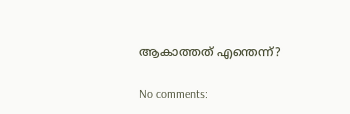ആകാത്തത് എന്തെന്ന്?

No comments: